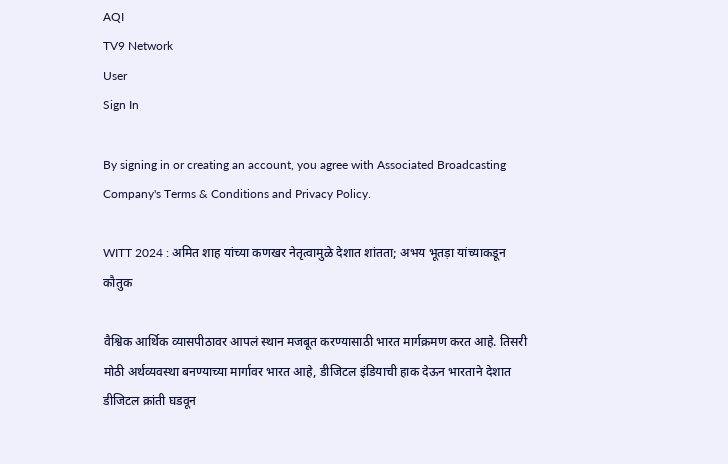AQI
TV9 Network
User
Sign In

By signing in or creating an account, you agree with Associated Broadcasting Company's Terms & Conditions and Privacy Policy.

WITT 2024 : अमित शाह यांच्या कणखर नेतृत्वामुळे देशात शांतता; अभय भूतड़ा यांच्याकडून कौतुक

वैश्विक आर्थिक व्यासपीठावर आपलं स्थान मजबूत करण्यासाठी भारत मार्गक्रमण करत आहे. तिसरी मोठी अर्थव्यवस्था बनण्याच्या मार्गावर भारत आहे, डीजिटल इंडियाची हाक देऊन भारताने देशात डीजिटल क्रांती घडवून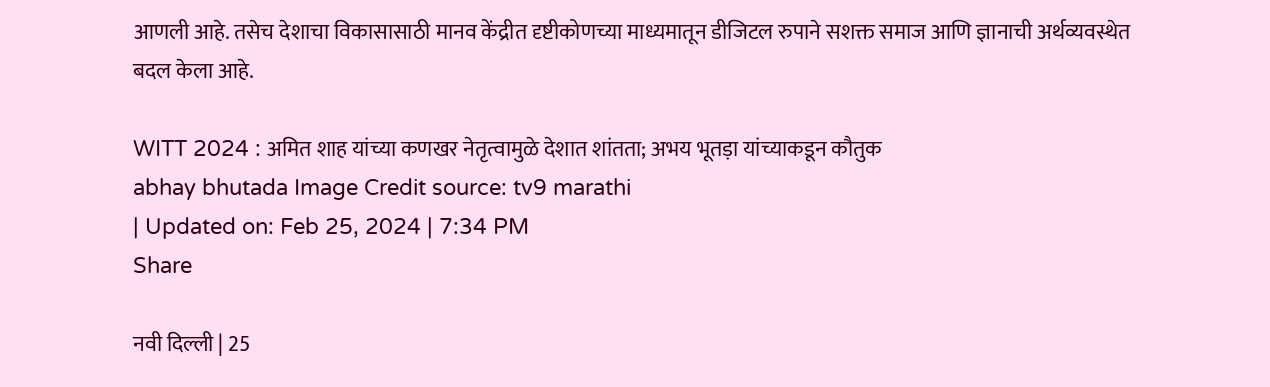आणली आहे. तसेच देशाचा विकासासाठी मानव केंद्रीत दृष्टीकोणच्या माध्यमातून डीजिटल रुपाने सशक्त समाज आणि ज्ञानाची अर्थव्यवस्थेत बदल केला आहे.

WITT 2024 : अमित शाह यांच्या कणखर नेतृत्वामुळे देशात शांतता; अभय भूतड़ा यांच्याकडून कौतुक
abhay bhutada Image Credit source: tv9 marathi
| Updated on: Feb 25, 2024 | 7:34 PM
Share

नवी दिल्ली | 25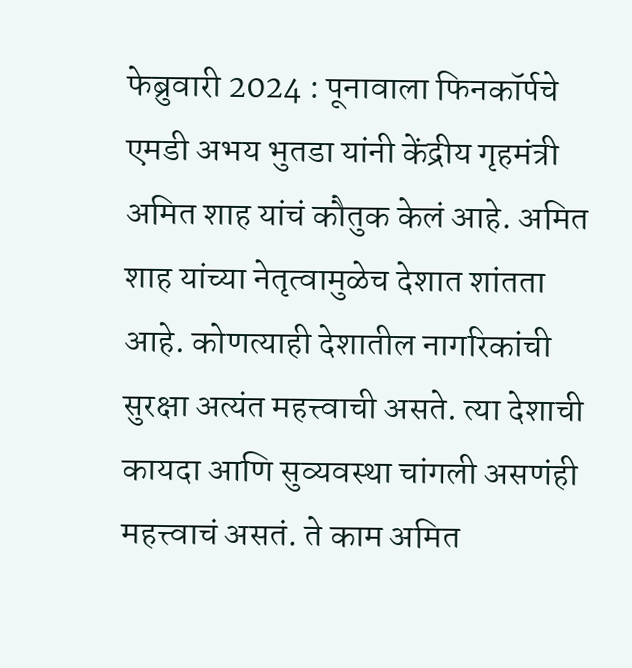फेब्रुवारी 2024 : पूनावाला फिनकॉर्पचे एमडी अभय भुतडा यांनी केंद्रीय गृहमंत्री अमित शाह यांचं कौतुक केलं आहे. अमित शाह यांच्या नेतृत्वामुळेच देशात शांतता आहे. कोणत्याही देशातील नागरिकांची सुरक्षा अत्यंत महत्त्वाची असते. त्या देशाची कायदा आणि सुव्यवस्था चांगली असणंही महत्त्वाचं असतं. ते काम अमित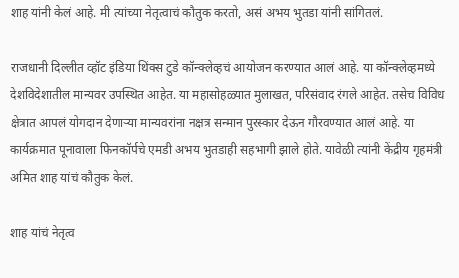शाह यांनी केलं आहे. मी त्यांच्या नेतृत्वाचं कौतुक करतो, असं अभय भुतडा यांनी सांगितलं.

राजधानी दिल्लीत व्हॉट इंडिया थिंक्स टुडे कॉन्क्लेव्हचं आयोजन करण्यात आलं आहे. या कॉन्क्लेव्हमध्ये देशविदेशातील मान्यवर उपस्थित आहेत. या महासोहळ्यात मुलाखत, परिसंवाद रंगले आहेत. तसेच विविध क्षेत्रात आपलं योगदान देणाऱ्या मान्यवरांना नक्षत्र सन्मान पुरस्कार देऊन गौरवण्यात आलं आहे. या कार्यक्रमात पूनावाला फिनकॉर्पचे एमडी अभय भुतडाही सहभागी झाले होते. यावेळी त्यांनी केंद्रीय गृहमंत्री अमित शाह यांचं कौतुक केलं.

शाह यांचं नेतृत्व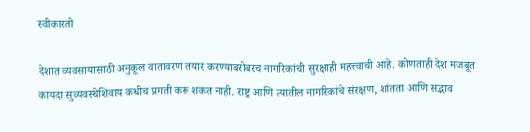स्वीकारतो

देशात व्यवसायासाठी अनुकूल वातावरण तयार करण्याबरोबरच नागरिकांची सुरक्षाही महत्त्वाची आहे. कोणताही देश मजबूत कायदा सुव्यवस्थेशिवाय कधीच प्रगती करू शकत नाही. राष्ट्र आणि त्यातील नागरिकांचे संरक्षण, शांतता आणि सद्भाव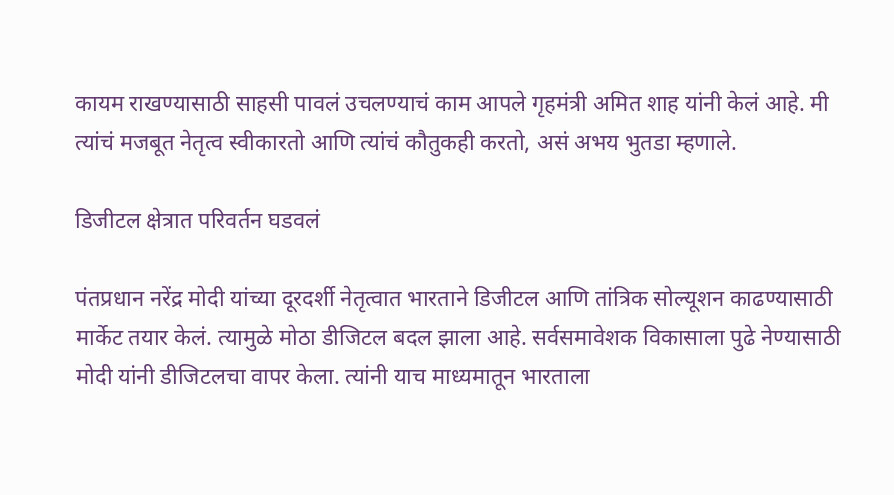कायम राखण्यासाठी साहसी पावलं उचलण्याचं काम आपले गृहमंत्री अमित शाह यांनी केलं आहे. मी त्यांचं मजबूत नेतृत्व स्वीकारतो आणि त्यांचं कौतुकही करतो, असं अभय भुतडा म्हणाले.

डिजीटल क्षेत्रात परिवर्तन घडवलं

पंतप्रधान नरेंद्र मोदी यांच्या दूरदर्शी नेतृत्वात भारताने डिजीटल आणि तांत्रिक सोल्यूशन काढण्यासाठी मार्केट तयार केलं. त्यामुळे मोठा डीजिटल बदल झाला आहे. सर्वसमावेशक विकासाला पुढे नेण्यासाठी मोदी यांनी डीजिटलचा वापर केला. त्यांनी याच माध्यमातून भारताला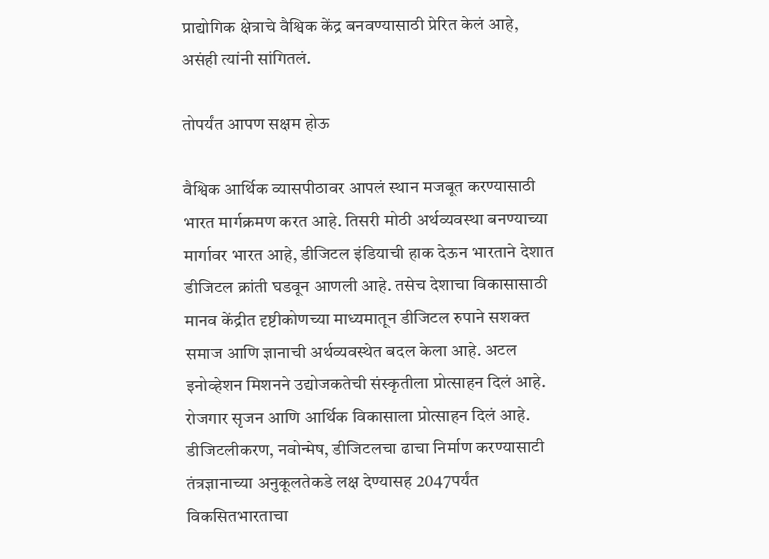प्राद्योगिक क्षेत्राचे वैश्विक केंद्र बनवण्यासाठी प्रेरित केलं आहे, असंही त्यांनी सांगितलं.

तोपर्यंत आपण सक्षम होऊ

वैश्विक आर्थिक व्यासपीठावर आपलं स्थान मजबूत करण्यासाठी भारत मार्गक्रमण करत आहे. तिसरी मोठी अर्थव्यवस्था बनण्याच्या मार्गावर भारत आहे, डीजिटल इंडियाची हाक देऊन भारताने देशात डीजिटल क्रांती घडवून आणली आहे. तसेच देशाचा विकासासाठी मानव केंद्रीत दृष्टीकोणच्या माध्यमातून डीजिटल रुपाने सशक्त समाज आणि ज्ञानाची अर्थव्यवस्थेत बदल केला आहे. अटल इनोव्हेशन मिशनने उद्योजकतेची संस्कृतीला प्रोत्साहन दिलं आहे. रोजगार सृजन आणि आर्थिक विकासाला प्रोत्साहन दिलं आहे. डीजिटलीकरण, नवोन्मेष, डीजिटलचा ढाचा निर्माण करण्यासाटी तंत्रज्ञानाच्या अनुकूलतेकडे लक्ष देण्यासह 2047पर्यंत विकसितभारताचा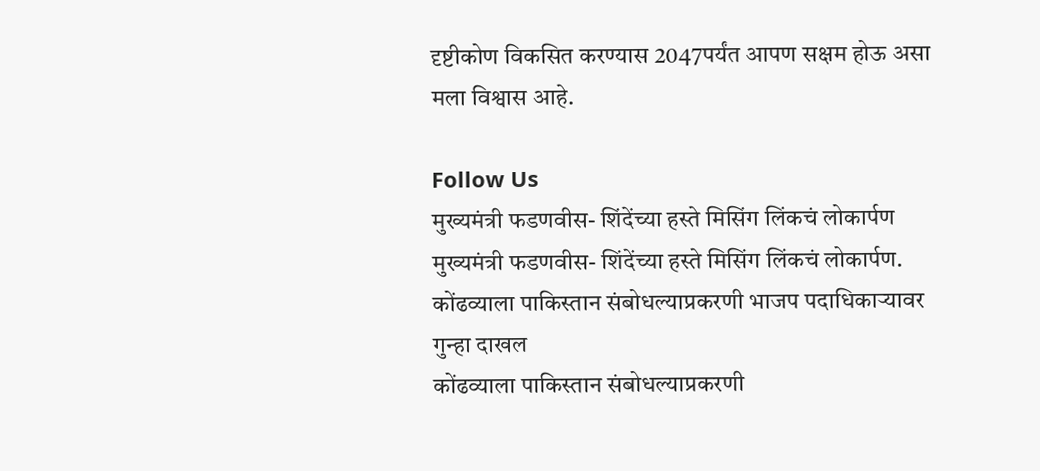दृष्टीकोण विकसित करण्यास 2047पर्यंत आपण सक्षम होऊ असा मला विश्वास आहे.

Follow Us
मुख्यमंत्री फडणवीस- शिंदेंच्या हस्ते मिसिंग लिंकचं लोकार्पण
मुख्यमंत्री फडणवीस- शिंदेंच्या हस्ते मिसिंग लिंकचं लोकार्पण.
कोंढव्याला पाकिस्तान संबोधल्याप्रकरणी भाजप पदाधिकाऱ्यावर गुन्हा दाखल
कोंढव्याला पाकिस्तान संबोधल्याप्रकरणी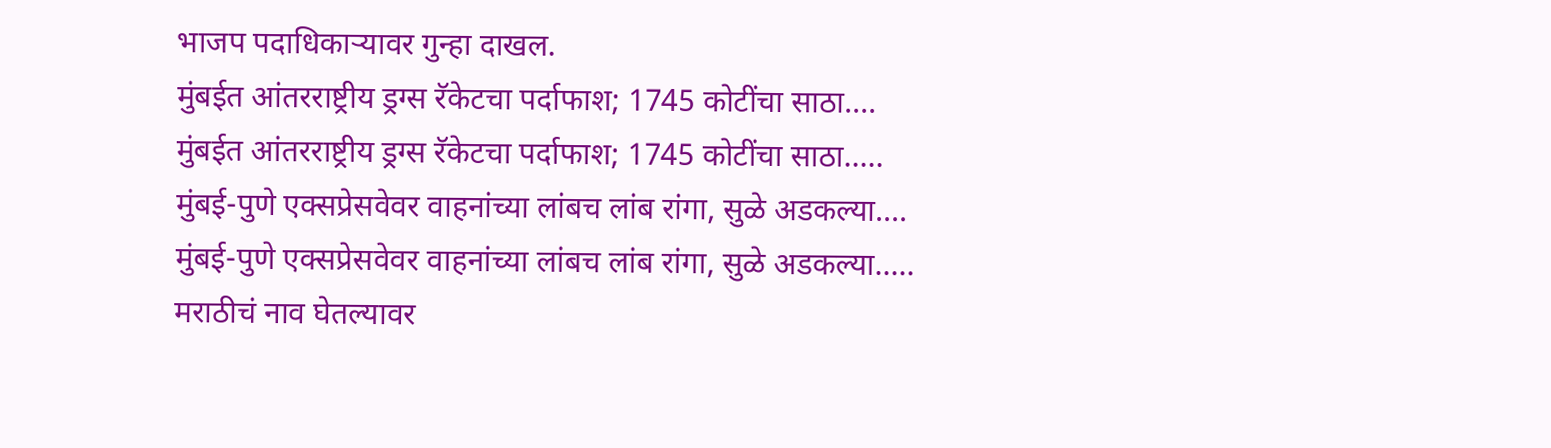भाजप पदाधिकाऱ्यावर गुन्हा दाखल.
मुंबईत आंतरराष्ट्रीय ड्रग्स रॅकेटचा पर्दाफाश; 1745 कोटींचा साठा....
मुंबईत आंतरराष्ट्रीय ड्रग्स रॅकेटचा पर्दाफाश; 1745 कोटींचा साठा.....
मुंबई-पुणे एक्सप्रेसवेवर वाहनांच्या लांबच लांब रांगा, सुळे अडकल्या....
मुंबई-पुणे एक्सप्रेसवेवर वाहनांच्या लांबच लांब रांगा, सुळे अडकल्या.....
मराठीचं नाव घेतल्यावर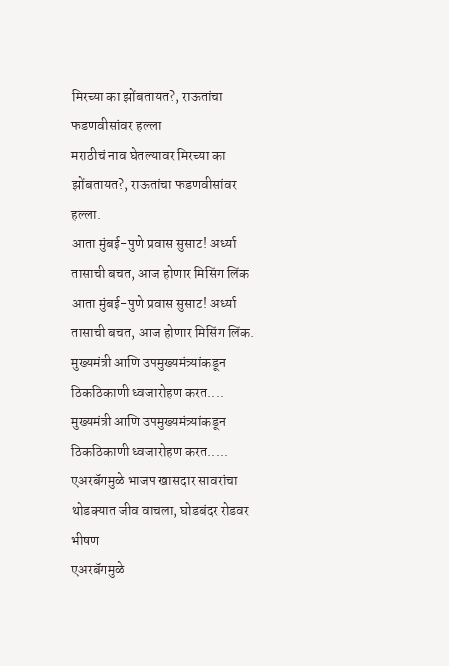मिरच्या का झोंबतायत?, राऊतांचा फडणवीसांवर हल्ला
मराठीचं नाव घेतल्यावर मिरच्या का झोंबतायत?, राऊतांचा फडणवीसांवर हल्ला.
आता मुंबई-पुणे प्रवास सुसाट! अर्ध्या तासाची बचत, आज होणार मिसिंग लिंक
आता मुंबई-पुणे प्रवास सुसाट! अर्ध्या तासाची बचत, आज होणार मिसिंग लिंक.
मुख्यमंत्री आणि उपमुख्यमंत्र्यांकडून ठिकठिकाणी ध्वजारोहण करत....
मुख्यमंत्री आणि उपमुख्यमंत्र्यांकडून ठिकठिकाणी ध्वजारोहण करत.....
एअरबॅगमुळे भाजप खासदार सावरांचा थोडक्यात जीव वाचला, घोडबंदर रोडवर भीषण
एअरबॅगमुळे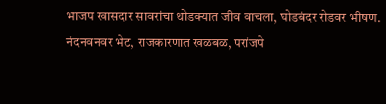भाजप खासदार सावरांचा थोडक्यात जीव वाचला, घोडबंदर रोडवर भीषण.
नंदनवनवर भेट, राजकारणात खळबळ, परांजपे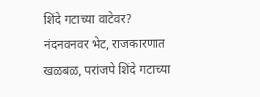शिंदे गटाच्या वाटेवर?
नंदनवनवर भेट, राजकारणात खळबळ, परांजपे शिंदे गटाच्या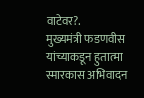वाटेवर?.
मुख्यमंत्री फडणवीस यांच्याकडून हुतात्मा स्मारकास अभिवादन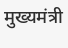मुख्यमंत्री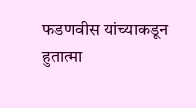फडणवीस यांच्याकडून हुतात्मा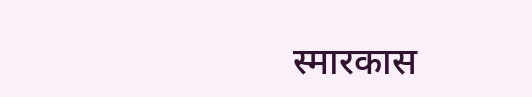स्मारकास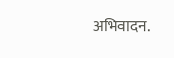अभिवादन.